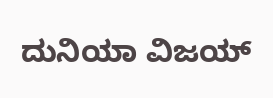ದುನಿಯಾ ವಿಜಯ್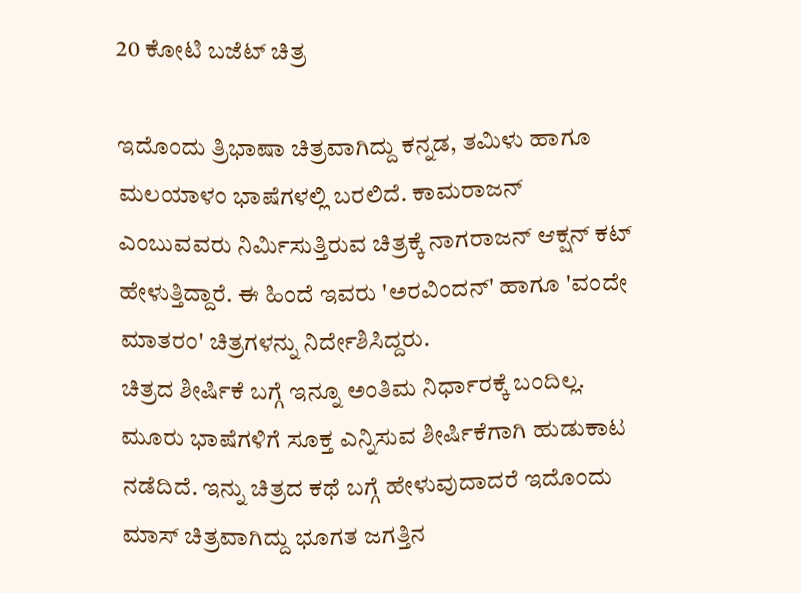20 ಕೋಟಿ ಬಜೆಟ್ ಚಿತ್ರ

ಇದೊಂದು ತ್ರಿಭಾಷಾ ಚಿತ್ರವಾಗಿದ್ದು ಕನ್ನಡ, ತಮಿಳು ಹಾಗೂ ಮಲಯಾಳಂ ಭಾಷೆಗಳಲ್ಲಿ ಬರಲಿದೆ. ಕಾಮರಾಜನ್ ಎಂಬುವವರು ನಿರ್ಮಿಸುತ್ತಿರುವ ಚಿತ್ರಕ್ಕೆ ನಾಗರಾಜನ್ ಆಕ್ಷನ್ ಕಟ್ ಹೇಳುತ್ತಿದ್ದಾರೆ. ಈ ಹಿಂದೆ ಇವರು 'ಅರವಿಂದನ್' ಹಾಗೂ 'ವಂದೇ ಮಾತರಂ' ಚಿತ್ರಗಳನ್ನು ನಿರ್ದೇಶಿಸಿದ್ದರು.
ಚಿತ್ರದ ಶೀರ್ಷಿಕೆ ಬಗ್ಗೆ ಇನ್ನೂ ಅಂತಿಮ ನಿರ್ಧಾರಕ್ಕೆ ಬಂದಿಲ್ಲ. ಮೂರು ಭಾಷೆಗಳಿಗೆ ಸೂಕ್ತ ಎನ್ನಿಸುವ ಶೀರ್ಷಿಕೆಗಾಗಿ ಹುಡುಕಾಟ ನಡೆದಿದೆ. ಇನ್ನು ಚಿತ್ರದ ಕಥೆ ಬಗ್ಗೆ ಹೇಳುವುದಾದರೆ ಇದೊಂದು ಮಾಸ್ ಚಿತ್ರವಾಗಿದ್ದು ಭೂಗತ ಜಗತ್ತಿನ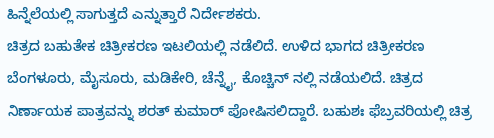ಹಿನ್ನೆಲೆಯಲ್ಲಿ ಸಾಗುತ್ತದೆ ಎನ್ನುತ್ತಾರೆ ನಿರ್ದೇಶಕರು.
ಚಿತ್ರದ ಬಹುತೇಕ ಚಿತ್ರೀಕರಣ ಇಟಲಿಯಲ್ಲಿ ನಡೆಲಿದೆ. ಉಳಿದ ಭಾಗದ ಚಿತ್ರೀಕರಣ ಬೆಂಗಳೂರು, ಮೈಸೂರು, ಮಡಿಕೇರಿ, ಚೆನ್ನೈ, ಕೊಚ್ಚಿನ್ ನಲ್ಲಿ ನಡೆಯಲಿದೆ. ಚಿತ್ರದ ನಿರ್ಣಾಯಕ ಪಾತ್ರವನ್ನು ಶರತ್ ಕುಮಾರ್ ಪೋಷಿಸಲಿದ್ದಾರೆ. ಬಹುಶಃ ಫೆಬ್ರವರಿಯಲ್ಲಿ ಚಿತ್ರ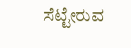ಸೆಟ್ಟೇರುವ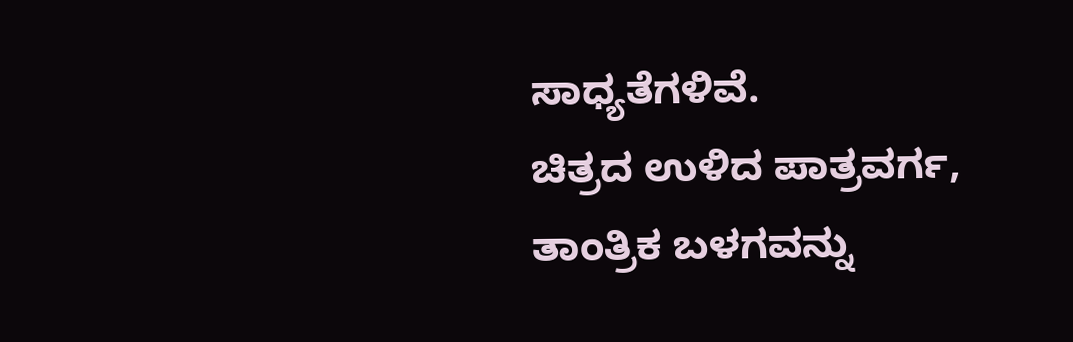ಸಾಧ್ಯತೆಗಳಿವೆ.
ಚಿತ್ರದ ಉಳಿದ ಪಾತ್ರವರ್ಗ, ತಾಂತ್ರಿಕ ಬಳಗವನ್ನು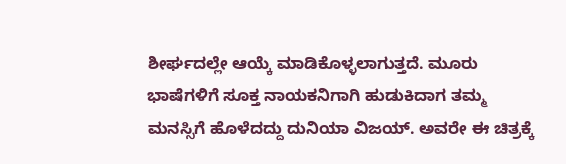ಶೀರ್ಘದಲ್ಲೇ ಆಯ್ಕೆ ಮಾಡಿಕೊಳ್ಳಲಾಗುತ್ತದೆ. ಮೂರು ಭಾಷೆಗಳಿಗೆ ಸೂಕ್ತ ನಾಯಕನಿಗಾಗಿ ಹುಡುಕಿದಾಗ ತಮ್ಮ ಮನಸ್ಸಿಗೆ ಹೊಳೆದದ್ದು ದುನಿಯಾ ವಿಜಯ್. ಅವರೇ ಈ ಚಿತ್ರಕ್ಕೆ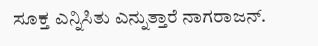ಸೂಕ್ತ ಎನ್ನಿಸಿತು ಎನ್ನುತ್ತಾರೆ ನಾಗರಾಜನ್.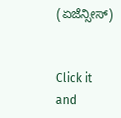(ಏಜೆನ್ಸೀಸ್)


Click it and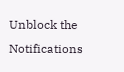Unblock the Notifications